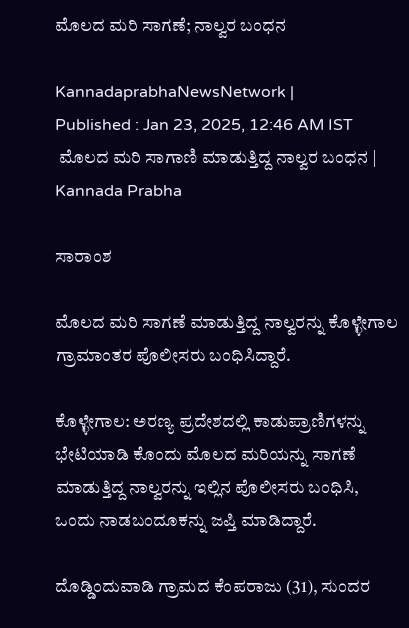ಮೊಲದ ಮರಿ ಸಾಗಣೆ; ನಾಲ್ವರ ಬಂಧನ

KannadaprabhaNewsNetwork |
Published : Jan 23, 2025, 12:46 AM IST
 ಮೊಲದ ಮರಿ ಸಾಗಾಣಿ ಮಾಡುತ್ತಿದ್ದ ನಾಲ್ವರ ಬಂಧನ | Kannada Prabha

ಸಾರಾಂಶ

ಮೊಲದ ಮರಿ ಸಾಗಣೆ ಮಾಡುತ್ತಿದ್ದ ನಾಲ್ವರನ್ನು ಕೊಳ್ಳೇಗಾಲ ಗ್ರಾಮಾಂತರ ಪೊಲೀಸರು ಬಂಧಿಸಿದ್ದಾರೆ.

ಕೊಳ್ಳೇಗಾಲ: ಅರಣ್ಯ ಪ್ರದೇಶದಲ್ಲಿ ಕಾಡುಪ್ರಾಣಿಗಳನ್ನು ಭೇಟಿಯಾಡಿ ಕೊಂದು ಮೊಲದ ಮರಿಯನ್ನು ಸಾಗಣೆ ಮಾಡುತ್ತಿದ್ದ ನಾಲ್ವರನ್ನು ಇಲ್ಲಿನ ಪೊಲೀಸರು ಬಂಧಿಸಿ, ಒಂದು ನಾಡಬಂದೂಕನ್ನು ಜಪ್ತಿ ಮಾಡಿದ್ದಾರೆ.

ದೊಡ್ಡಿಂದುವಾಡಿ ಗ್ರಾಮದ ಕೆಂಪರಾಜು (31), ಸುಂದರ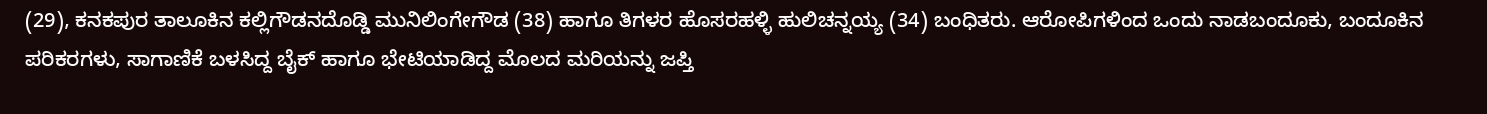(29), ಕನಕಪುರ ತಾಲೂಕಿನ ಕಲ್ಲಿಗೌಡನದೊಡ್ಡಿ ಮುನಿಲಿಂಗೇಗೌಡ (38) ಹಾಗೂ ತಿಗಳರ ಹೊಸರಹಳ್ಳಿ ಹುಲಿಚನ್ನಯ್ಯ (34) ಬಂಧಿತರು. ಆರೋಪಿಗಳಿಂದ ಒಂದು ನಾಡಬಂದೂಕು, ಬಂದೂಕಿನ ಪರಿಕರಗಳು, ಸಾಗಾಣಿಕೆ ಬಳಸಿದ್ದ ಬೈಕ್ ಹಾಗೂ ಭೇಟಿಯಾಡಿದ್ದ ಮೊಲದ ಮರಿಯನ್ನು ಜಪ್ತಿ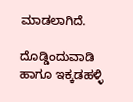ಮಾಡಲಾಗಿದೆ.

ದೊಡ್ಡಿಂದುವಾಡಿ ಹಾಗೂ ಇಕ್ಕಡಹಳ್ಳಿ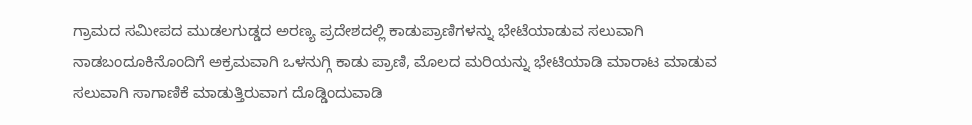ಗ್ರಾಮದ ಸಮೀಪದ ಮುಡಲಗುಡ್ಡದ ಅರಣ್ಯ ಪ್ರದೇಶದಲ್ಲಿ ಕಾಡುಪ್ರಾಣಿಗಳನ್ನು ಭೇಟೆಯಾಡುವ ಸಲುವಾಗಿ ನಾಡಬಂದೂಕಿನೊಂದಿಗೆ ಅಕ್ರಮವಾಗಿ ಒಳನುಗ್ಗಿ ಕಾಡು ಪ್ರಾಣಿ, ಮೊಲದ ಮರಿಯನ್ನು ಭೇಟಿಯಾಡಿ ಮಾರಾಟ ಮಾಡುವ ಸಲುವಾಗಿ ಸಾಗಾಣಿಕೆ ಮಾಡುತ್ತಿರುವಾಗ ದೊಡ್ಡಿಂದುವಾಡಿ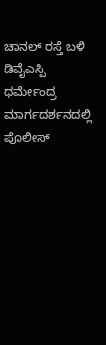ಚಾನಲ್ ರಸ್ತೆ ಬಳಿ ಡಿವೈಎಸ್ಪಿ ಧರ್ಮೇಂದ್ರ ಮಾರ್ಗದರ್ಶನದಲ್ಲಿ ಪೊಲೀಸ್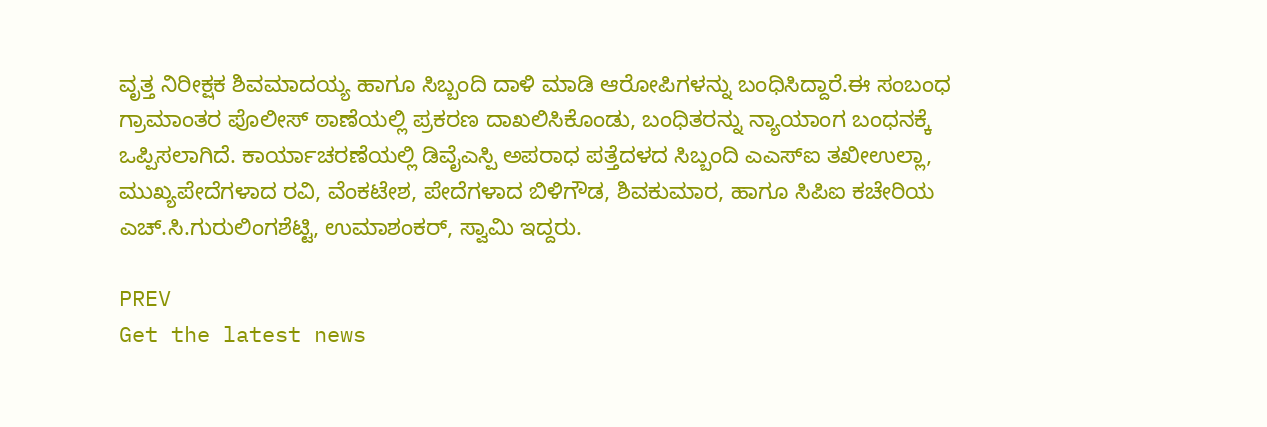ವೃತ್ತ ನಿರೀಕ್ಷಕ ಶಿವಮಾದಯ್ಯ ಹಾಗೂ ಸಿಬ್ಬಂದಿ ದಾಳಿ ಮಾಡಿ ಆರೋಪಿಗಳನ್ನು ಬಂಧಿಸಿದ್ದಾರೆ.ಈ ಸಂಬಂಧ ಗ್ರಾಮಾಂತರ ಪೊಲೀಸ್ ಠಾಣೆಯಲ್ಲಿ ಪ್ರಕರಣ ದಾಖಲಿಸಿಕೊಂಡು, ಬಂಧಿತರನ್ನು ನ್ಯಾಯಾಂಗ ಬಂಧನಕ್ಕೆ ಒಪ್ಪಿಸಲಾಗಿದೆ. ಕಾರ್ಯಾಚರಣೆಯಲ್ಲಿ ಡಿವೈಎಸ್ಪಿ ಅಪರಾಧ ಪತ್ತೆದಳದ ಸಿಬ್ಬಂದಿ ಎಎಸ್ಐ ತಖೀಉಲ್ಲಾ, ಮುಖ್ಯಪೇದೆಗಳಾದ ರವಿ, ವೆಂಕಟೇಶ, ಪೇದೆಗಳಾದ ಬಿಳಿಗೌಡ, ಶಿವಕುಮಾರ, ಹಾಗೂ ಸಿಪಿಐ ಕಚೇರಿಯ ಎಚ್.ಸಿ.ಗುರುಲಿಂಗಶೆಟ್ಟಿ, ಉಮಾಶಂಕರ್, ಸ್ವಾಮಿ ಇದ್ದರು.

PREV
Get the latest news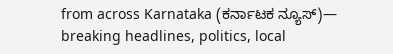from across Karnataka (ಕರ್ನಾಟಕ ನ್ಯೂಸ್)— breaking headlines, politics, local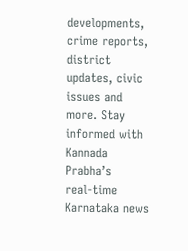developments, crime reports, district updates, civic issues and more. Stay informed with Kannada Prabha’s real‑time Karnataka news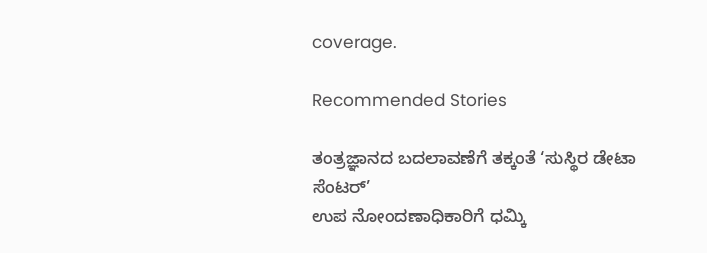coverage.

Recommended Stories

ತಂತ್ರಜ್ಞಾನದ ಬದಲಾವಣೆಗೆ ತಕ್ಕಂತೆ ‘ಸುಸ್ಥಿರ ಡೇಟಾ ಸೆಂಟರ್‌’
ಉಪ ನೋಂದಣಾಧಿಕಾರಿಗೆ ಧಮ್ಕಿ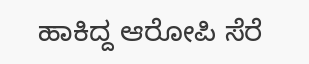ಹಾಕಿದ್ದ ಆರೋಪಿ ಸೆರೆ